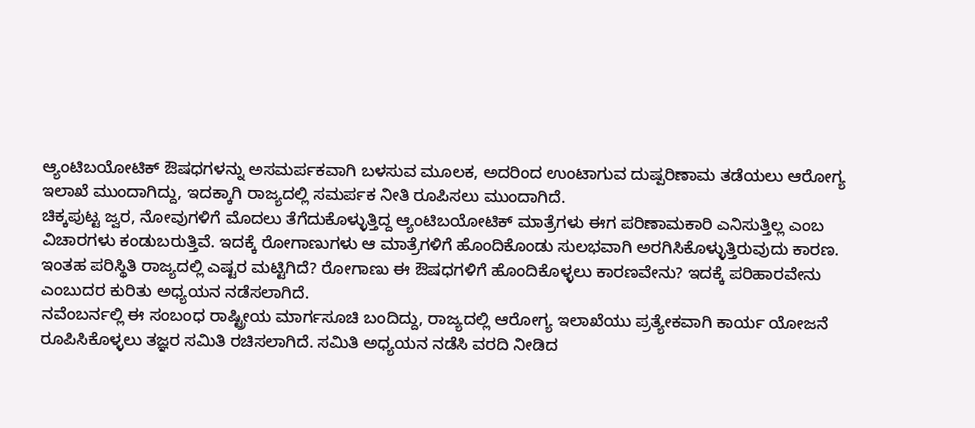ಆ್ಯಂಟಿಬಯೋಟಿಕ್ ಔಷಧಗಳನ್ನು ಅಸಮರ್ಪಕವಾಗಿ ಬಳಸುವ ಮೂಲಕ, ಅದರಿಂದ ಉಂಟಾಗುವ ದುಷ್ಪರಿಣಾಮ ತಡೆಯಲು ಆರೋಗ್ಯ ಇಲಾಖೆ ಮುಂದಾಗಿದ್ದು, ಇದಕ್ಕಾಗಿ ರಾಜ್ಯದಲ್ಲಿ ಸಮರ್ಪಕ ನೀತಿ ರೂಪಿಸಲು ಮುಂದಾಗಿದೆ.
ಚಿಕ್ಕಪುಟ್ಟ ಜ್ವರ, ನೋವುಗಳಿಗೆ ಮೊದಲು ತೆಗೆದುಕೊಳ್ಳುತ್ತಿದ್ದ ಆ್ಯಂಟಿಬಯೋಟಿಕ್ ಮಾತ್ರೆಗಳು ಈಗ ಪರಿಣಾಮಕಾರಿ ಎನಿಸುತ್ತಿಲ್ಲ ಎಂಬ ವಿಚಾರಗಳು ಕಂಡುಬರುತ್ತಿವೆ. ಇದಕ್ಕೆ ರೋಗಾಣುಗಳು ಆ ಮಾತ್ರೆಗಳಿಗೆ ಹೊಂದಿಕೊಂಡು ಸುಲಭವಾಗಿ ಅರಗಿಸಿಕೊಳ್ಳುತ್ತಿರುವುದು ಕಾರಣ. ಇಂತಹ ಪರಿಸ್ಥಿತಿ ರಾಜ್ಯದಲ್ಲಿ ಎಷ್ಟರ ಮಟ್ಟಿಗಿದೆ? ರೋಗಾಣು ಈ ಔಷಧಗಳಿಗೆ ಹೊಂದಿಕೊಳ್ಳಲು ಕಾರಣವೇನು? ಇದಕ್ಕೆ ಪರಿಹಾರವೇನು ಎಂಬುದರ ಕುರಿತು ಅಧ್ಯಯನ ನಡೆಸಲಾಗಿದೆ.
ನವೆಂಬರ್ನಲ್ಲಿ ಈ ಸಂಬಂಧ ರಾಷ್ಟ್ರೀಯ ಮಾರ್ಗಸೂಚಿ ಬಂದಿದ್ದು, ರಾಜ್ಯದಲ್ಲಿ ಆರೋಗ್ಯ ಇಲಾಖೆಯು ಪ್ರತ್ಯೇಕವಾಗಿ ಕಾರ್ಯ ಯೋಜನೆ ರೂಪಿಸಿಕೊಳ್ಳಲು ತಜ್ಞರ ಸಮಿತಿ ರಚಿಸಲಾಗಿದೆ. ಸಮಿತಿ ಅಧ್ಯಯನ ನಡೆಸಿ ವರದಿ ನೀಡಿದ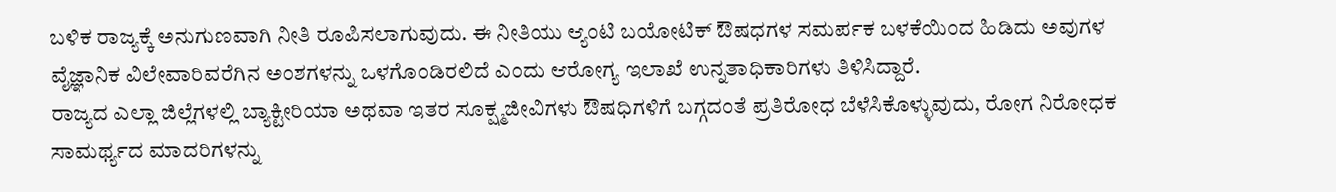ಬಳಿಕ ರಾಜ್ಯಕ್ಕೆ ಅನುಗುಣವಾಗಿ ನೀತಿ ರೂಪಿಸಲಾಗುವುದು. ಈ ನೀತಿಯು ಆ್ಯಂಟಿ ಬಯೋಟಿಕ್ ಔಷಧಗಳ ಸಮರ್ಪಕ ಬಳಕೆಯಿಂದ ಹಿಡಿದು ಅವುಗಳ ವೈಜ್ಞಾನಿಕ ವಿಲೇವಾರಿವರೆಗಿನ ಅಂಶಗಳನ್ನು ಒಳಗೊಂಡಿರಲಿದೆ ಎಂದು ಆರೋಗ್ಯ ಇಲಾಖೆ ಉನ್ನತಾಧಿಕಾರಿಗಳು ತಿಳಿಸಿದ್ದಾರೆ.
ರಾಜ್ಯದ ಎಲ್ಲಾ ಜಿಲ್ಲೆಗಳಲ್ಲಿ ಬ್ಯಾಕ್ಟೀರಿಯಾ ಅಥವಾ ಇತರ ಸೂಕ್ಷ್ಮಜೀವಿಗಳು ಔಷಧಿಗಳಿಗೆ ಬಗ್ಗದಂತೆ ಪ್ರತಿರೋಧ ಬೆಳೆಸಿಕೊಳ್ಳುವುದು, ರೋಗ ನಿರೋಧಕ ಸಾಮರ್ಥ್ಯದ ಮಾದರಿಗಳನ್ನು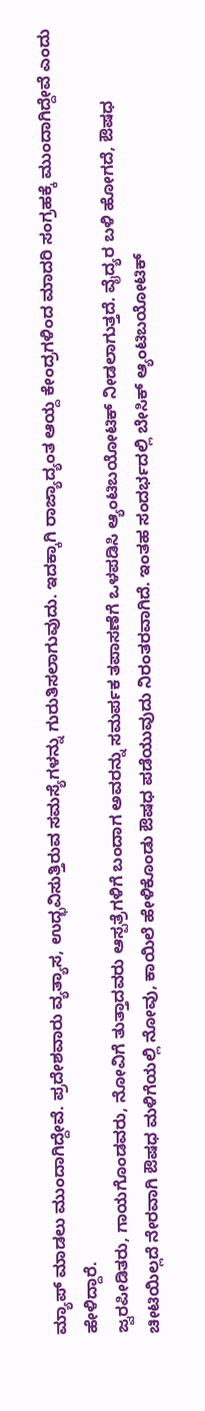ಮ್ಯಾಪ್ ಮಾಡಲು ಮುಂದಾಗಿದ್ದೇವೆ. ಪ್ರದೇಶವಾರು ವ್ಯತ್ಯಾಸ, ಉದ್ಭವಿಸುತ್ತಿರುವ ಸಮಸ್ಯೆಗಳನ್ನು ಗುರುತಿಸಲಾಗುವುದು. ಇದಕ್ಕಾಗಿ ರಾಜ್ಯಾದ್ಯಂತ ಆಯ್ದ ಕೇಂದ್ರಗಳಿಂದ ಮಾದರಿ ಸಂಗ್ರಹಕ್ಕೆ ಮುಂದಾಗಿದ್ದೇವೆ ಎಂದು ಹೇಳಿದ್ದಾರೆ.
ಜ್ವರಪೀಡಿತರು, ಗಾಯಗೊಂಡವರು, ನೋವಿಗೆ ತುತ್ತಾದವರು ಆಸ್ಪತ್ರೆಗಳಿಗೆ ಬಂದಾಗ ಅವರನ್ನು ಸಮರ್ಪಕ ತಪಾಸಣೆಗೆ ಒಳಪಡಿಸಿ ಆ್ಯಂಟಿಬಯೋಟಿಕ್ ನೀಡಲಾಗುತ್ತದೆ. ವೈದ್ಯರ ಬಳಿ ಹೋಗದೆ, ಔಷಧ ಚೀಟಿಯಿಲ್ಲದೆ ನೇರವಾಗಿ ಔಷಧ ಮಳಿಗೆಯಲ್ಲಿ ನೋವು, ಕಾಯಿಲೆ ಹೇಳಿಕೊಂಡು ಔಷಧ ಪಡೆಯುವುದು ನಿರಂತರವಾಗಿದೆ. ಇಂತಹ ಸಂದರ್ಭದಲ್ಲಿ ಬೇಸಿಕ್ ಆ್ಯಂಟಿಬಯೋಟಿಕ್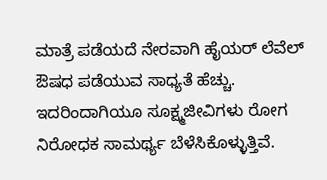ಮಾತ್ರೆ ಪಡೆಯದೆ ನೇರವಾಗಿ ಹೈಯರ್ ಲೆವೆಲ್ ಔಷಧ ಪಡೆಯುವ ಸಾಧ್ಯತೆ ಹೆಚ್ಚು. ಇದರಿಂದಾಗಿಯೂ ಸೂಕ್ಷ್ಮಜೀವಿಗಳು ರೋಗ ನಿರೋಧಕ ಸಾಮರ್ಥ್ಯ ಬೆಳೆಸಿಕೊಳ್ಳುತ್ತಿವೆ.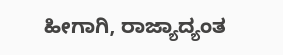ಹೀಗಾಗಿ, ರಾಜ್ಯಾದ್ಯಂತ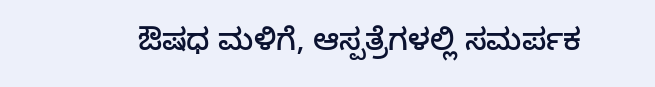ಔಷಧ ಮಳಿಗೆ, ಆಸ್ಪತ್ರೆಗಳಲ್ಲಿ ಸಮರ್ಪಕ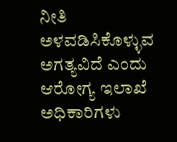ನೀತಿ ಅಳವಡಿಸಿಕೊಳ್ಳುವ ಅಗತ್ಯವಿದೆ ಎಂದು ಆರೋಗ್ಯ ಇಲಾಖೆ ಅಧಿಕಾರಿಗಳು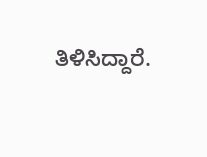ತಿಳಿಸಿದ್ದಾರೆ.